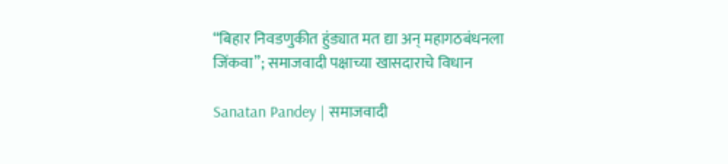“बिहार निवडणुकीत हुंड्यात मत द्या अन् महागठबंधनला जिंकवा”; समाजवादी पक्षाच्या खासदाराचे विधान

Sanatan Pandey | समाजवादी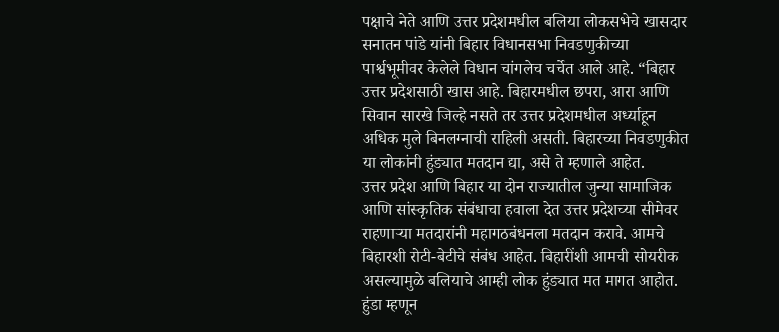पक्षाचे नेते आणि उत्तर प्रदेशमधील बलिया लोकसभेचे खासदार सनातन पांडे यांनी बिहार विधानसभा निवडणुकीच्या पार्श्वभूमीवर केलेले विधान चांगलेच चर्चेत आले आहे. “बिहार उत्तर प्रदेशसाठी खास आहे. बिहारमधील छपरा, आरा आणि सिवान सारखे जिल्हे नसते तर उत्तर प्रदेशमधील अर्ध्याहून अधिक मुले बिनलग्नाची राहिली असती. बिहारच्या निवडणुकीत या लोकांनी हुंड्यात मतदान द्या, असे ते म्हणाले आहेत.
उत्तर प्रदेश आणि बिहार या दोन राज्यातील जुन्या सामाजिक आणि सांस्कृतिक संबंधाचा हवाला देत उत्तर प्रदेशच्या सीमेवर राहणाऱ्या मतदारांनी महागठबंधनला मतदान करावे. आमचे बिहारशी रोटी-बेटीचे संबंध आहेत. बिहारींशी आमची सोयरीक असल्यामुळे बलियाचे आम्ही लोक हुंड्यात मत मागत आहोत. हुंडा म्हणून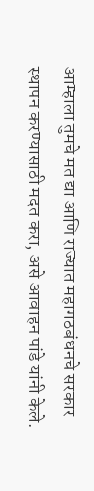आम्हाला तुमचे मत द्या आणि राज्यात महागठबंधनचे सरकार स्थापन करण्यासाठी मदत करा, असे आवाहन पांडे यांनी केले.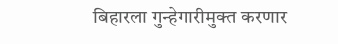बिहारला गुन्हेगारीमुक्त करणार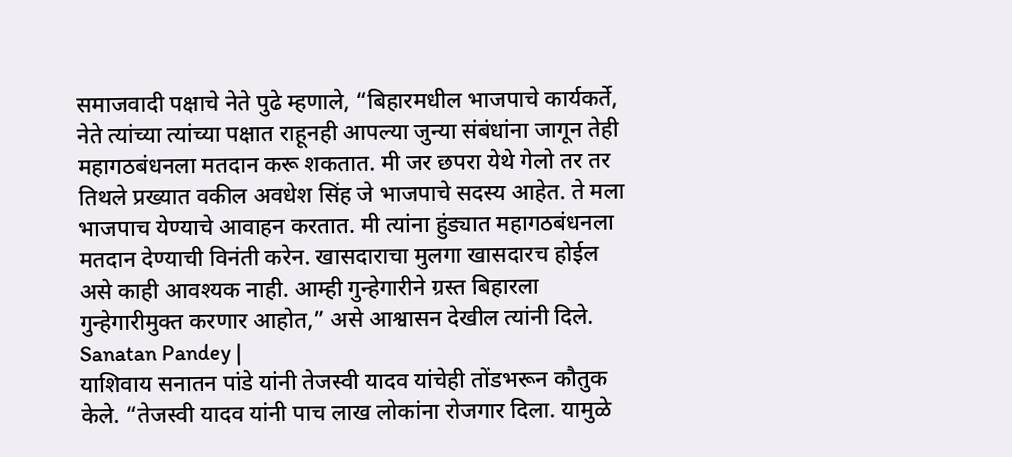समाजवादी पक्षाचे नेते पुढे म्हणाले, “बिहारमधील भाजपाचे कार्यकर्ते, नेते त्यांच्या त्यांच्या पक्षात राहूनही आपल्या जुन्या संबंधांना जागून तेही महागठबंधनला मतदान करू शकतात. मी जर छपरा येथे गेलो तर तर तिथले प्रख्यात वकील अवधेश सिंह जे भाजपाचे सदस्य आहेत. ते मला भाजपाच येण्याचे आवाहन करतात. मी त्यांना हुंड्यात महागठबंधनला मतदान देण्याची विनंती करेन. खासदाराचा मुलगा खासदारच होईल असे काही आवश्यक नाही. आम्ही गुन्हेगारीने ग्रस्त बिहारला गुन्हेगारीमुक्त करणार आहोत,” असे आश्वासन देखील त्यांनी दिले. Sanatan Pandey |
याशिवाय सनातन पांडे यांनी तेजस्वी यादव यांचेही तोंडभरून कौतुक केले. “तेजस्वी यादव यांनी पाच लाख लोकांना रोजगार दिला. यामुळे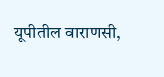यूपीतील वाराणसी,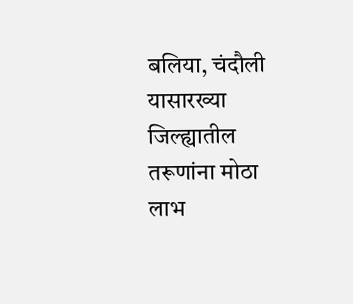बलिया, चंदौली यासारख्या जिल्ह्यातील तरूणांना मोठा लाभ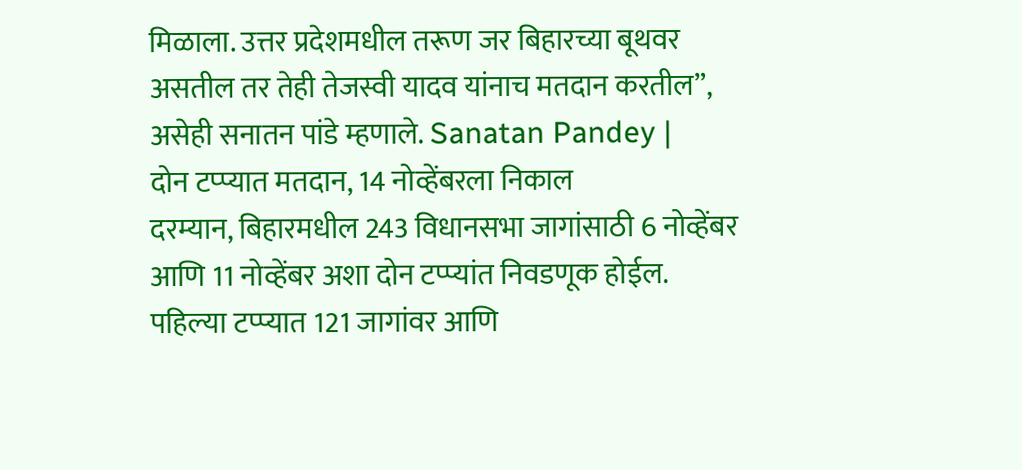मिळाला. उत्तर प्रदेशमधील तरूण जर बिहारच्या बूथवर असतील तर तेही तेजस्वी यादव यांनाच मतदान करतील”, असेही सनातन पांडे म्हणाले. Sanatan Pandey |
दोन टप्प्यात मतदान, 14 नोव्हेंबरला निकाल
दरम्यान, बिहारमधील 243 विधानसभा जागांसाठी 6 नोव्हेंबर आणि 11 नोव्हेंबर अशा दोन टप्प्यांत निवडणूक होईल. पहिल्या टप्प्यात 121 जागांवर आणि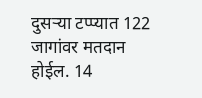दुसऱ्या टप्प्यात 122 जागांवर मतदान होईल. 14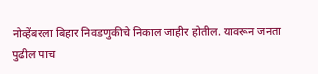नोव्हेंबरला बिहार निवडणुकीचे निकाल जाहीर होतील. यावरून जनता पुढील पाच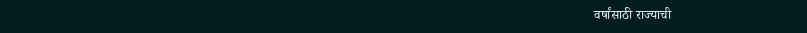वर्षांसाठी राज्याची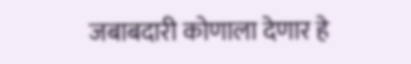जबाबदारी कोणाला देणार हे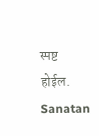स्पष्ट होईल. Sanatan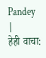Pandey |
हेही वाचा: